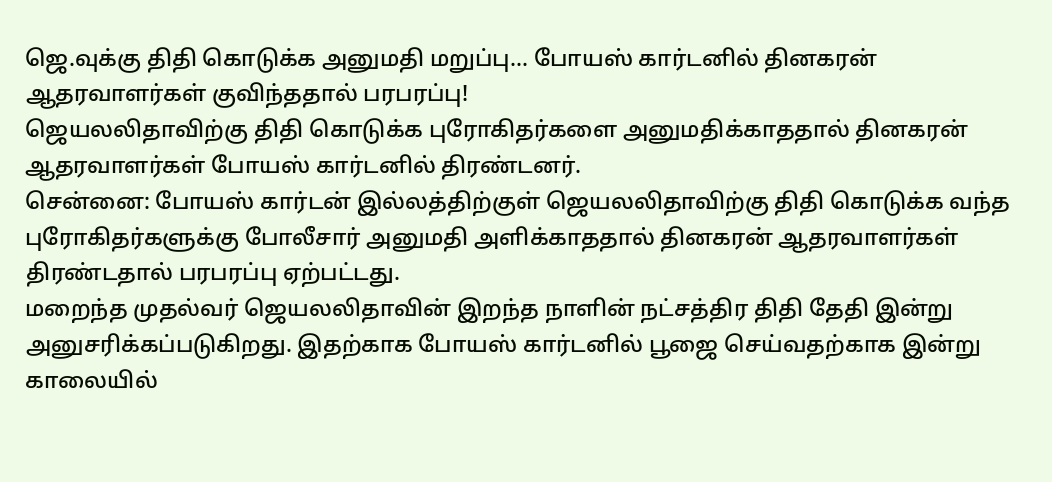ஜெ.வுக்கு திதி கொடுக்க அனுமதி மறுப்பு... போயஸ் கார்டனில் தினகரன் ஆதரவாளர்கள் குவிந்ததால் பரபரப்பு!
ஜெயலலிதாவிற்கு திதி கொடுக்க புரோகிதர்களை அனுமதிக்காததால் தினகரன் ஆதரவாளர்கள் போயஸ் கார்டனில் திரண்டனர்.
சென்னை: போயஸ் கார்டன் இல்லத்திற்குள் ஜெயலலிதாவிற்கு திதி கொடுக்க வந்த புரோகிதர்களுக்கு போலீசார் அனுமதி அளிக்காததால் தினகரன் ஆதரவாளர்கள் திரண்டதால் பரபரப்பு ஏற்பட்டது.
மறைந்த முதல்வர் ஜெயலலிதாவின் இறந்த நாளின் நட்சத்திர திதி தேதி இன்று அனுசரிக்கப்படுகிறது. இதற்காக போயஸ் கார்டனில் பூஜை செய்வதற்காக இன்று காலையில்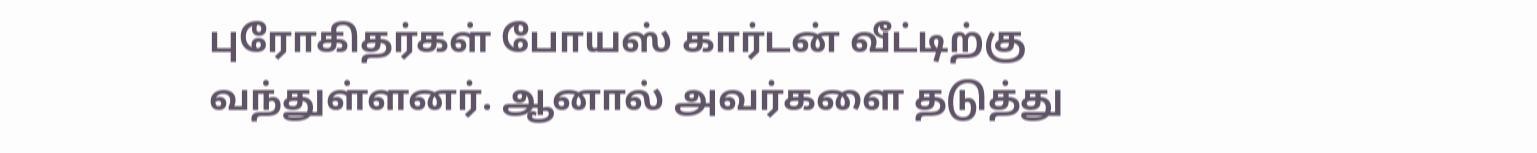புரோகிதர்கள் போயஸ் கார்டன் வீட்டிற்கு வந்துள்ளனர். ஆனால் அவர்களை தடுத்து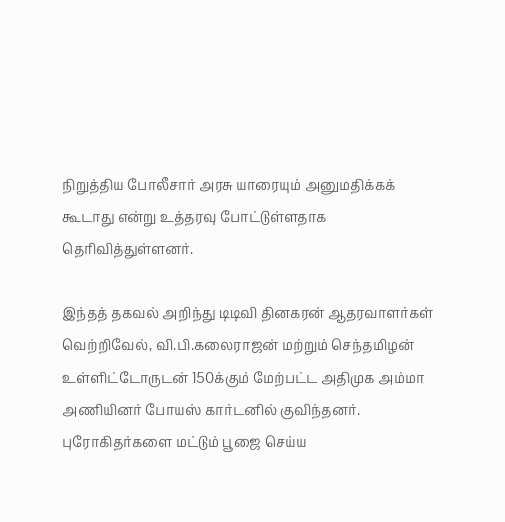நிறுத்திய போலீசார் அரசு யாரையும் அனுமதிக்கக் கூடாது என்று உத்தரவு போட்டுள்ளதாக தெரிவித்துள்ளனர்.

இந்தத் தகவல் அறிந்து டிடிவி தினகரன் ஆதரவாளர்கள் வெற்றிவேல், வி.பி.கலைராஜன் மற்றும் செந்தமிழன் உள்ளிட்டோருடன் 150க்கும் மேற்பட்ட அதிமுக அம்மா அணியினர் போயஸ் கார்டனில் குவிந்தனர். புரோகிதர்களை மட்டும் பூஜை செய்ய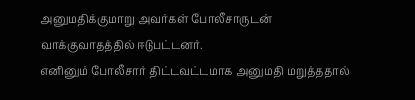அனுமதிக்குமாறு அவர்கள் போலீசாருடன் வாக்குவாதத்தில் ஈடுபட்டனர்.
எனினும் போலீசார் திட்டவட்டமாக அனுமதி மறுத்ததால்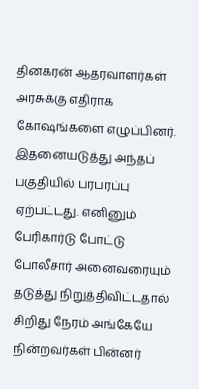தினகரன் ஆதரவாளர்கள் அரசுக்கு எதிராக கோஷங்களை எழுப்பினர். இதனையடுத்து அந்தப் பகுதியில் பரபரப்பு ஏற்பட்டது. எனினும் பேரிகார்டு போட்டு போலீசார் அனைவரையும் தடுத்து நிறுத்திவிட்டதால் சிறிது நேரம் அங்கேயே நின்றவர்கள் பின்னர்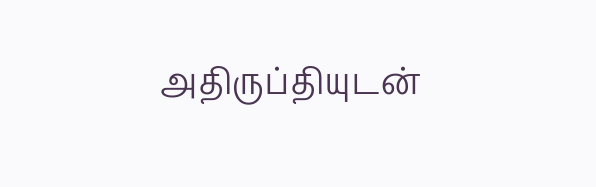அதிருப்தியுடன்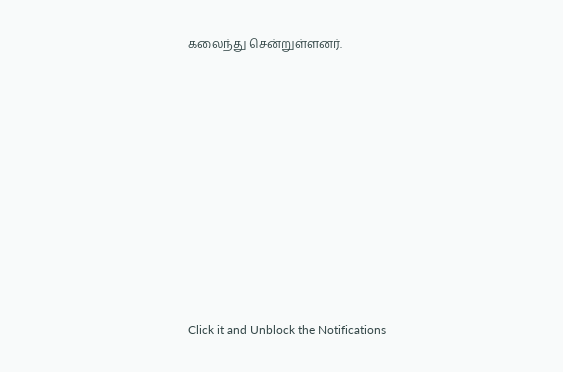கலைந்து சென்றுள்ளனர்.












Click it and Unblock the Notifications